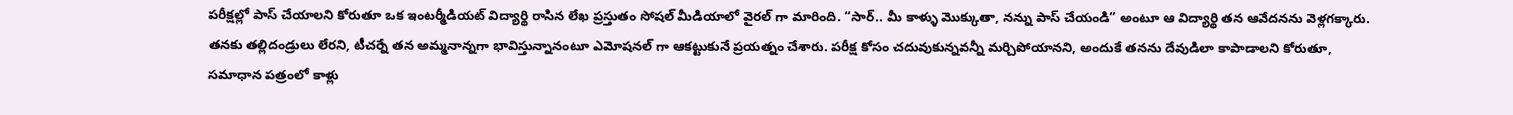పరీక్షల్లో పాస్ చేయాలని కోరుతూ ఒక ఇంటర్మీడియట్ విద్యార్థి రాసిన లేఖ ప్రస్తుతం సోషల్ మీడియాలో వైరల్ గా మారింది. “సార్.. మీ కాళ్ళు మొక్కుతా, నన్ను పాస్ చేయండి” అంటూ ఆ విద్యార్థి తన ఆవేదనను వెళ్లగక్కారు. తనకు తల్లిదండ్రులు లేరని, టీచర్నే తన అమ్మనాన్నగా భావిస్తున్నానంటూ ఎమోషనల్ గా ఆకట్టుకునే ప్రయత్నం చేశారు. పరీక్ష కోసం చదువుకున్నవన్నీ మర్చిపోయానని, అందుకే తనను దేవుడిలా కాపాడాలని కోరుతూ, సమాధాన పత్రంలో కాళ్లు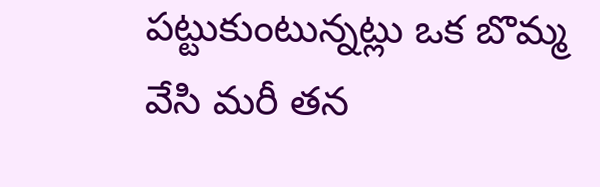పట్టుకుంటున్నట్లు ఒక బొమ్మ వేసి మరీ తన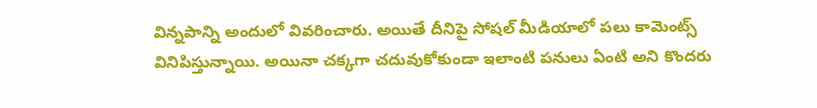విన్నపాన్ని అందులో వివరించారు. అయితే దీనిపై సోషల్ మీడియాలో పలు కామెంట్స్ వినిపిస్తున్నాయి. అయినా చక్కగా చదువుకోకుండా ఇలాంటి పనులు ఏంటి అని కొందరు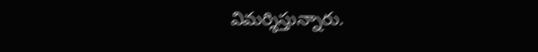విమర్శిస్తున్నారు.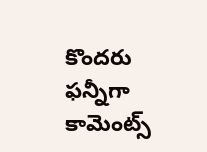కొందరు ఫన్నీగా కామెంట్స్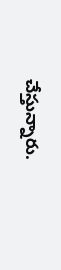చేస్తున్నారు.